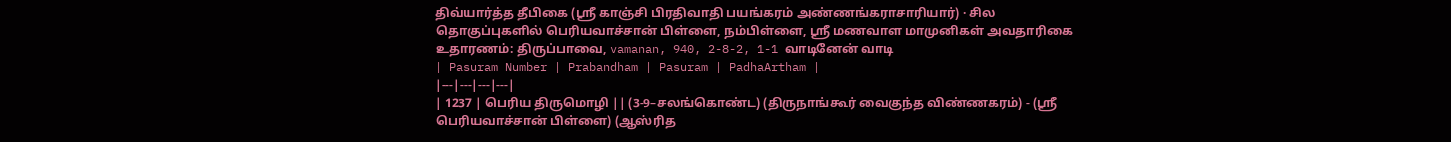திவ்யார்த்த தீபிகை (ஸ்ரீ காஞ்சி பிரதிவாதி பயங்கரம் அண்ணங்கராசாரியார்) · சில தொகுப்புகளில் பெரியவாச்சான் பிள்ளை, நம்பிள்ளை, ஸ்ரீ மணவாள மாமுனிகள் அவதாரிகை
உதாரணம்: திருப்பாவை, vamanan, 940, 2-8-2, 1-1 வாடினேன் வாடி
| Pasuram Number | Prabandham | Pasuram | PadhaArtham |
|---|---|---|---|
| 1237 | பெரிய திருமொழி || (3-9–சலங்கொண்ட) (திருநாங்கூர் வைகுந்த விண்ணகரம்) - (ஸ்ரீ பெரியவாச்சான் பிள்ளை) (ஆஸ்ரித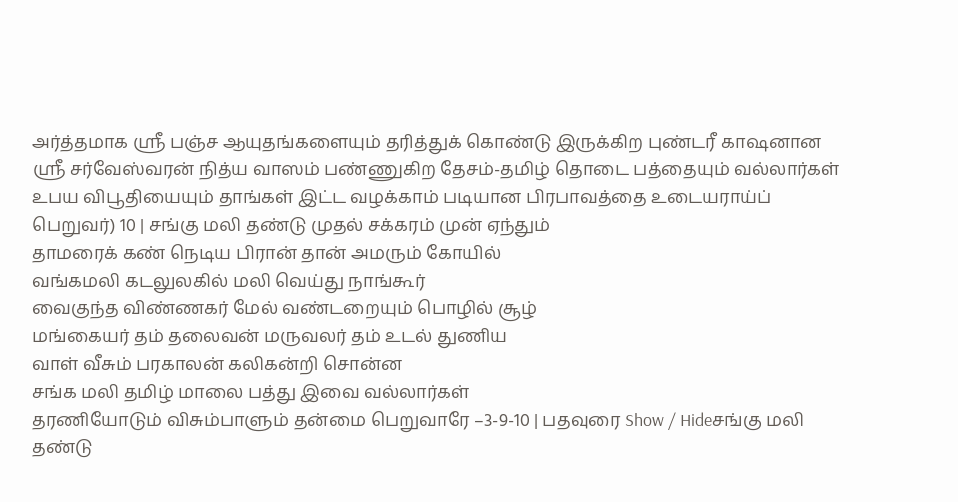அர்த்தமாக ஸ்ரீ பஞ்ச ஆயுதங்களையும் தரித்துக் கொண்டு இருக்கிற புண்டரீ காஷனான ஸ்ரீ சர்வேஸ்வரன் நித்ய வாஸம் பண்ணுகிற தேசம்-தமிழ் தொடை பத்தையும் வல்லார்கள் உபய விபூதியையும் தாங்கள் இட்ட வழக்காம் படியான பிரபாவத்தை உடையராய்ப் பெறுவர்) 10 | சங்கு மலி தண்டு முதல் சக்கரம் முன் ஏந்தும்
தாமரைக் கண் நெடிய பிரான் தான் அமரும் கோயில்
வங்கமலி கடலுலகில் மலி வெய்து நாங்கூர்
வைகுந்த விண்ணகர் மேல் வண்டறையும் பொழில் சூழ்
மங்கையர் தம் தலைவன் மருவலர் தம் உடல் துணிய
வாள் வீசும் பரகாலன் கலிகன்றி சொன்ன
சங்க மலி தமிழ் மாலை பத்து இவை வல்லார்கள்
தரணியோடும் விசும்பாளும் தன்மை பெறுவாரே –3-9-10 | பதவுரை Show / Hideசங்கு மலி தண்டு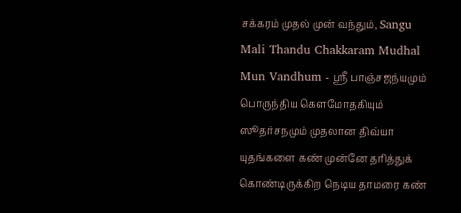சக்கரம் முதல் முன் வந்தும், Sangu Mali Thandu Chakkaram Mudhal Mun Vandhum - ஸ்ரீ பாஞ்சஜந்யமும் பொருந்திய கௌமோதகியும் ஸூதர்சநமும் முதலான திவ்யா யுதங்களை கண் முன்னே தரித்துக் கொண்டிருக்கிற நெடிய தாமரை கண்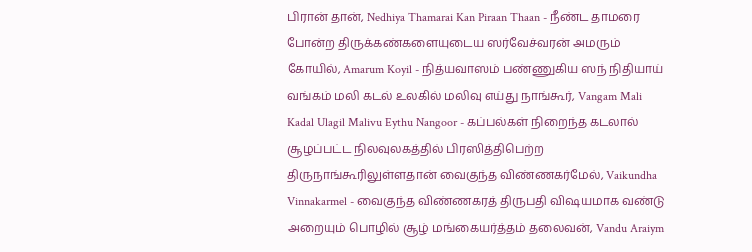பிரான் தான், Nedhiya Thamarai Kan Piraan Thaan - நீண்ட தாமரை போன்ற திருக்கண்களையுடைய ஸர்வேச்வரன் அமரும் கோயில், Amarum Koyil - நித்யவாஸம் பண்ணுகிய ஸந் நிதியாய் வங்கம் மலி கடல் உலகில் மலிவு எய்து நாங்கூர், Vangam Mali Kadal Ulagil Malivu Eythu Nangoor - கப்பல்கள் நிறைந்த கடலால் சூழப்பட்ட நிலவுலகத்தில் பிரஸித்திபெற்ற திருநாங்கூரிலுள்ளதான் வைகுந்த விண்ணகர்மேல், Vaikundha Vinnakarmel - வைகுந்த விண்ணகரத் திருபதி விஷயமாக வண்டு அறையும் பொழில் சூழ் மங்கையர்த்தம் தலைவன், Vandu Araiym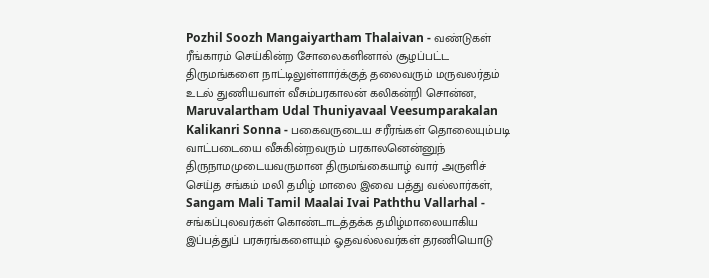Pozhil Soozh Mangaiyartham Thalaivan - வண்டுகள் ரீங்காரம் செய்கின்ற சோலைகளினால் சூழப்பட்ட திருமங்களை நாட்டிலுள்ளார்க்குத் தலைவரும் மருவலர்தம் உடல் துணியவாள் வீசும்பரகாலன் கலிகன்றி சொன்ன, Maruvalartham Udal Thuniyavaal Veesumparakalan Kalikanri Sonna - பகைவருடைய சரீரங்கள் தொலையும்படி வாட்படையை வீசுகின்றவரும் பரகாலனென்னுந் திருநாமமுடையவருமான திருமங்கையாழ் வார் அருளிச் செய்த சங்கம் மலி தமிழ் மாலை இவை பத்து வல்லார்கள், Sangam Mali Tamil Maalai Ivai Paththu Vallarhal - சங்கப்புலவர்கள் கொண்டாடத்தக்க தமிழ்மாலையாகிய இப்பத்துப் பரசுரங்களையும் ஓதவல்லவர்கள் தரணியொடு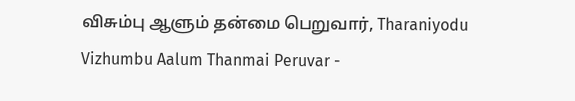விசும்பு ஆளும் தன்மை பெறுவார், Tharaniyodu Vizhumbu Aalum Thanmai Peruvar -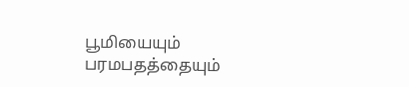பூமியையும் பரமபதத்தையும்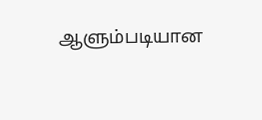ஆளும்படியான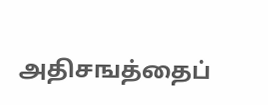அதிசஙத்தைப்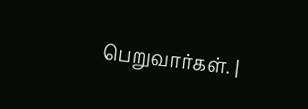பெறுவார்கள். |